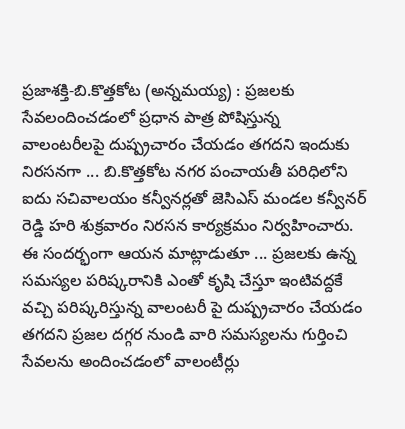ప్రజాశక్తి-బి.కొత్తకోట (అన్నమయ్య) : ప్రజలకు సేవలందించడంలో ప్రధాన పాత్ర పోషిస్తున్న వాలంటరీలపై దుష్ప్రచారం చేయడం తగదని ఇందుకు నిరసనగా ... బి.కొత్తకోట నగర పంచాయతీ పరిధిలోని ఐదు సచివాలయం కన్వీనర్లతో జెసిఎస్ మండల కన్వీనర్ రెడ్డి హరి శుక్రవారం నిరసన కార్యక్రమం నిర్వహించారు. ఈ సందర్భంగా ఆయన మాట్లాడుతూ ... ప్రజలకు ఉన్న సమస్యల పరిష్కరానికి ఎంతో కృషి చేస్తూ ఇంటివద్దకే వచ్చి పరిష్కరిస్తున్న వాలంటరీ పై దుష్ప్రచారం చేయడం తగదని ప్రజల దగ్గర నుండి వారి సమస్యలను గుర్తించి సేవలను అందించడంలో వాలంటీర్లు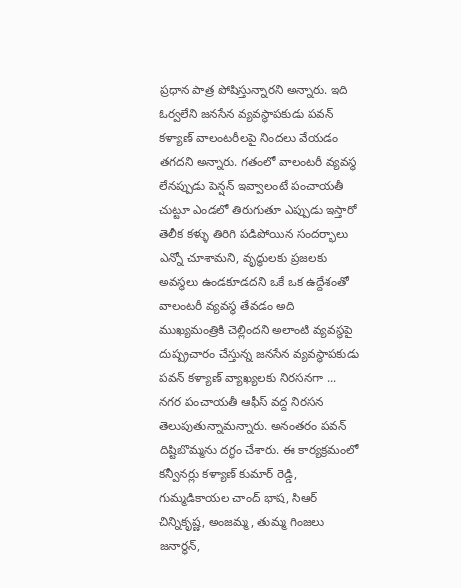ప్రధాన పాత్ర పోషిస్తున్నారని అన్నారు. ఇది ఓర్వలేని జనసేన వ్యవస్థాపకుడు పవన్ కళ్యాణ్ వాలంటరీలపై నిందలు వేయడం తగదని అన్నారు. గతంలో వాలంటరీ వ్యవస్థ లేనప్పుడు పెన్షన్ ఇవ్వాలంటే పంచాయతీ చుట్టూ ఎండలో తిరుగుతూ ఎప్పుడు ఇస్తారో తెలీక కళ్ళు తిరిగి పడిపోయిన సందర్భాలు ఎన్నో చూశామని, వృద్ధులకు ప్రజలకు అవస్థలు ఉండకూడదని ఒకే ఒక ఉద్దేశంతో వాలంటరీ వ్యవస్థ తేవడం అది ముఖ్యమంత్రికి చెల్లిందని అలాంటి వ్యవస్థపై దుష్ప్రచారం చేస్తున్న జనసేన వ్యవస్థాపకుడు పవన్ కళ్యాణ్ వ్యాఖ్యలకు నిరసనగా ... నగర పంచాయతీ ఆఫీస్ వద్ద నిరసన తెలుపుతున్నామన్నారు. అనంతరం పవన్ దిష్టిబొమ్మను దగ్ధం చేశారు. ఈ కార్యక్రమంలో కన్వీనర్లు కళ్యాణ్ కుమార్ రెడ్డి, గుమ్మడికాయల చాంద్ భాష, సిఆర్ చిన్నికృష్ణ, అంజమ్మ, తుమ్మ గింజలు జనార్ధన్,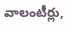వాలంటీర్లు,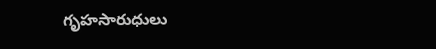గృహసారుధులు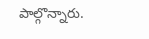పాల్గొన్నారు.